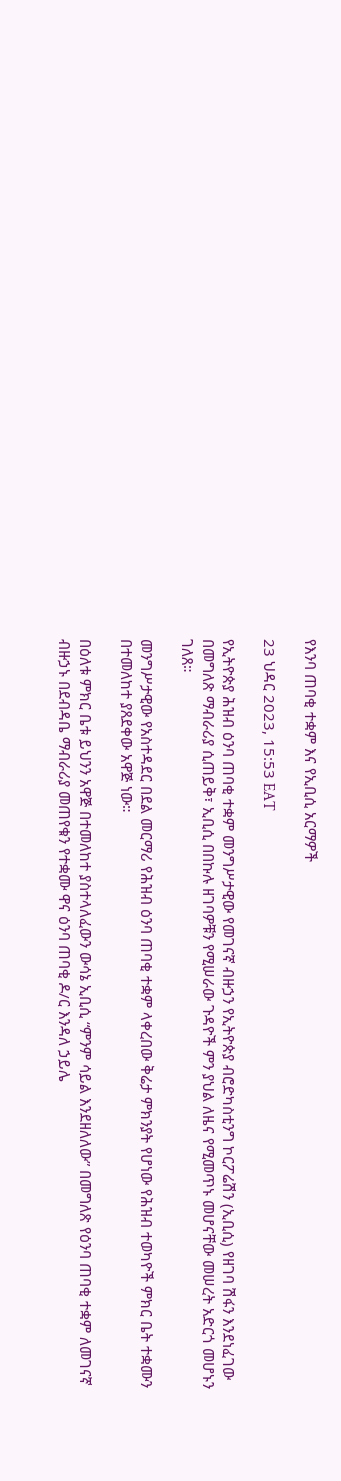የእንባ ጠባቂ ተቋም እና የኢቢሲ አርማዎች

23 ህዳር 2023, 15:53 EAT

የኢትዮጵያ ሕዝብ ዕንባ ጠባቂ ተቋም መንግሥታዊው የመገናኛ ብዙኃን የኢትዮጵያ ብሮድካስቲንግ ኮርፖሬሽን (ኢቢሲ) የዘገባ ሽፋን እንደነፈገው በመግለጽ ማብራሪያ ሲጠይቅ፣ ኢቢሲ በበኩሉ ዘገባዎቹን የሚሠራው ጉዳዮች ምን ያህል ለዜና የሚመጥኑ መሆናቸው መሠረት አድርጎ መሆኑን ገለጸ።

መንግሥታዊው የአስተዳደር በደል መርማሪ የሕዝብ ዕንባ ጠባቂ ተቋም ላቀረበው ቅሬታ ምክንያት የሆነው የሕዝብ ተወካዮች ምክር ቤት ተቋሙን በተመለከተ ያጸደቀው አዋጅ ነው።

በዕለቱ ምክር ቤቱ ይህንን አዋጅ በተመለከተ ያስተላለፈውን ውሳኔ ኢቢሲ “ምንም ሳይል እንደዘለለው” በመግለጽ የዕንባ ጠባቂ ተቋም ለመገናኛ ብዙኃኑ በደብዳቤ ማብራሪያ መጠየቁን የተቋሙ ዋና ዕንባ ጠባቂ ዶ/ር እንዳለ ኃይሌ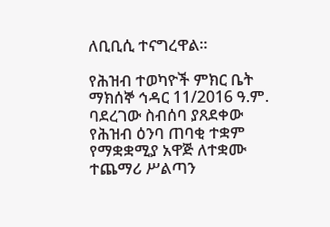ለቢቢሲ ተናግረዋል።

የሕዝብ ተወካዮች ምክር ቤት ማክሰኞ ኅዳር 11/2016 ዓ.ም. ባደረገው ስብሰባ ያጸደቀው የሕዝብ ዕንባ ጠባቂ ተቋም የማቋቋሚያ አዋጅ ለተቋሙ ተጨማሪ ሥልጣን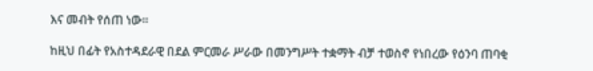እና መብት የሰጠ ነው።

ከዚህ በፊት የአስተዳደራዊ በደል ምርመራ ሥራው በመንግሥት ተቋማት ብቻ ተወስኖ የነበረው የዕንባ ጠባቂ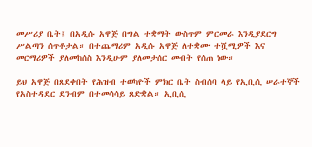መሥሪያ ቤት፤ በአዲሱ አዋጅ በግል ተቋማት ውስጥም ምርመራ እንዲያደርግ ሥልጣን ሰጥቶታል። በተጨማሪም አዲሱ አዋጅ ለተቋሙ ተሿሚዎች እና መርማሪዎች ያለመከሰስ እንዲሁም ያለመታሰር መብት የሰጠ ነው።

ይህ አዋጅ በጸደቀበት የሕዝብ ተወካዮች ምክር ቤት ስብሰባ ላይ የኢቢሲ ሠራተኞች የአስተዳደር ደንብም በተመሳሳይ ጸድቋል። ኢቢሲ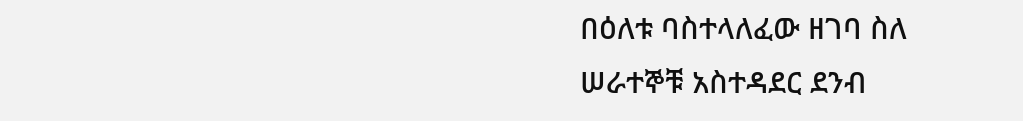በዕለቱ ባስተላለፈው ዘገባ ስለ ሠራተኞቹ አስተዳደር ደንብ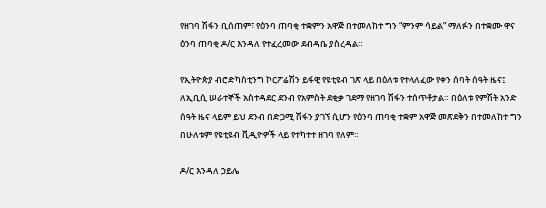የዘገባ ሽፋን ቢሰጠም፣ የዕንባ ጠባቂ ተቋምን አዋጅ በተመለከተ ግን “ምንም ሳይል” ማለፉን በተቋሙ ዋና ዕንባ ጠባቂ ዶ/ር እንዳለ የተፈረመው ደብዳቤ ያስረዳል።

የኢትዮጵያ ብሮድካስቲንግ ኮርፖሬሽን ይፋዊ የዩቲዩብ ገጽ ላይ በዕለቱ የተላለፈው የቀን ሰባት ሰዓት ዜና፤ ለኢቢሲ ሠራተኞች አስተዳደር ደንብ የአምስት ደቂቃ ገደማ የዘገባ ሽፋን ተሰጥቶታል። በዕለቱ የምሽት አንድ ሰዓት ዜና ላይም ይህ ደንብ በድጋሚ ሽፋን ያገኘ ሲሆን የዕንባ ጠባቂ ተቋም አዋጅ መጽደቅን በተመለከተ ግን በሁለቱም የዩቲዩብ ቪዲዮዎች ላይ የተካተተ ዘገባ የለም።

ዶ/ር እንዳለ ኃይሌ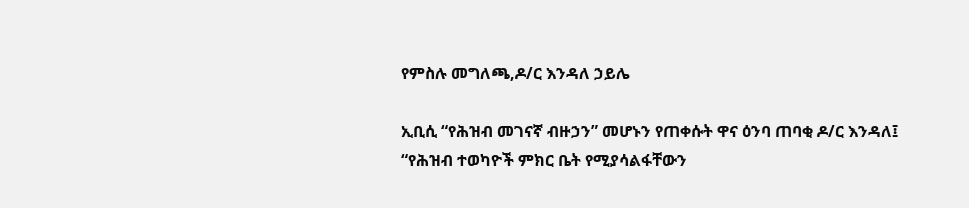የምስሉ መግለጫ,ዶ/ር እንዳለ ኃይሌ

ኢቢሲ “የሕዝብ መገናኛ ብዙኃን” መሆኑን የጠቀሱት ዋና ዕንባ ጠባቂ ዶ/ር እንዳለ፤ “የሕዝብ ተወካዮች ምክር ቤት የሚያሳልፋቸውን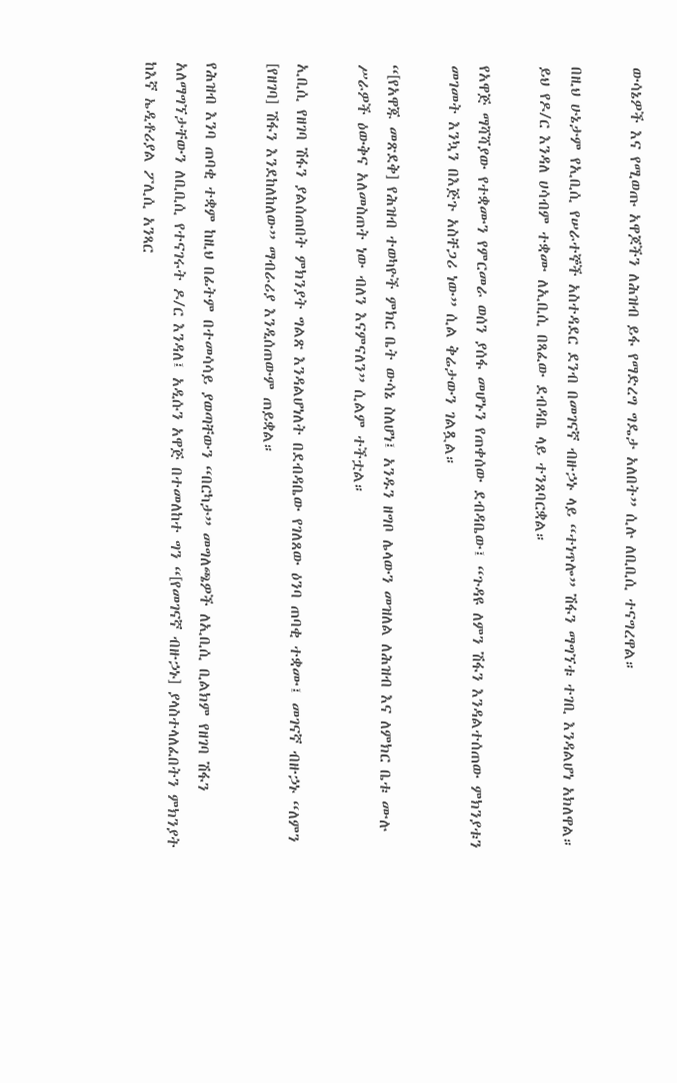ውሳኔዎች እና የሚወጡ አዋጆችን ለሕዝብ ይፋ የማድረግ ግዴታ አለበት” ሲሉ ለቢቢሲ ተናግረዋል።

በዚህ ሁኔታም የኢቢሲ የሠራተኞች አስተዳደር ደንብ በመገናኛ ብዙኃኑ ላይ “ተነጥሎ” ሽፋን ማግኘቱ ተገቢ እንዳልሆነ አክለዋል። ይህ የዶ/ር እንዳለ ሀሳብም ተቋሙ ለኢቢሲ በጻፈው ደብዳቤ ላይ ተንጸባርቋል።

የአዋጅ ማሻሻያው የተቋሙን የምርመራ ወሰን ያሰፋ መሆኑን የጠቀሰው ደብዳቤው፤ “ጉዳዩ ለምን ሽፋን እንዳልተሰጠው ምክንያቱን መገመት እንኳን በእጅጉ አስቸጋሪ ነው” ሲል ቅሬታውን ገልጿል።

“[የአዋጁ መጽደቅ] የሕዝብ ተወካዮች ምክር ቤት ውሳኔ ስለሆነ፤ አንዱን ዘግቦ ሌላውን መዝለል ለሕዝብ እና ለምክር ቤቱ ሙሉ ሥራዎች ዕውቅና አለመስጠት ነው ብለን እናምናለን” ሲልም ተችቷል።

ኢቢሲ የዘገባ ሽፋን ያልሰጠበት ምክንያት ግልጽ እንዳልሆነለት በደብዳቤው የገለጸው ዕንባ ጠባቂ ተቋሙ፤ መገናኛ ብዙኃኑ “ለምን [የዘገባ] ሽፋን እንደከለከለው” ማብራሪያ እንዲሰጠውም ጠይቋል።

የሕዝብ እንባ ጠባቂ ተቋም ከዚህ በፊትም በተመሳሳይ ያወጣቸውን “በርካታ” መግለጫዎች ለኢቢሲ ቢልክም የዘገባ ሽፋን አለማግኘታቸውን ለቢቢሲ የተናገሩት ዶ/ር እንዳለ፤ አዲሱን አዋጅ በተመለከተ ግን “[የመገናኛ ብዙኃኑ] ያላስተላለፈበትን ምክንያት ከእኛ ኤዲቶሪያል ፖሊሲ አንጻር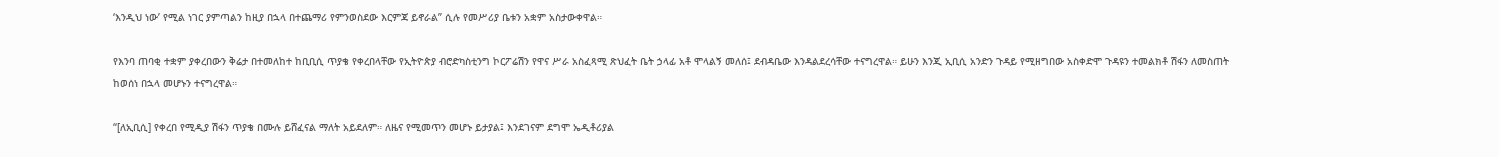‘እንዲህ ነው’ የሚል ነገር ያምጣልን ከዚያ በኋላ በተጨማሪ የምንወስደው እርምጃ ይኖራል” ሲሉ የመሥሪያ ቤቱን አቋም አስታውቀዋል።

የእንባ ጠባቂ ተቋም ያቀረበውን ቅሬታ በተመለከተ ከቢቢሲ ጥያቄ የቀረበላቸው የኢትዮጵያ ብሮድካስቲንግ ኮርፖሬሽን የዋና ሥራ አስፈጻሚ ጽህፈት ቤት ኃላፊ አቶ ሞላልኝ መለሰ፤ ደብዳቤው እንዳልደረሳቸው ተናግረዋል። ይሁን እንጂ ኢቢሲ አንድን ጉዳይ የሚዘግበው አስቀድሞ ጉዳዩን ተመልክቶ ሽፋን ለመስጠት ከወሰነ በኋላ መሆኑን ተናግረዋል።

“[ለኢቢሲ] የቀረበ የሚዲያ ሽፋን ጥያቄ በሙሉ ይሸፈናል ማለት አይደለም። ለዜና የሚመጥን መሆኑ ይታያል፤ እንደገናም ደግሞ ኤዲቶሪያል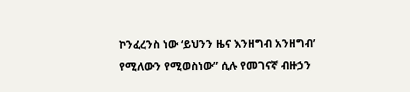ኮንፈረንስ ነው ‘ይህንን ዜና እንዘግብ አንዘግብ’ የሚለውን የሚወስነው” ሲሉ የመገናኛ ብዙኃን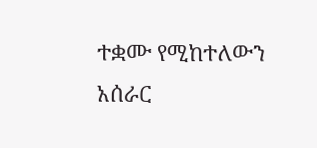ተቋሙ የሚከተለውን አሰራር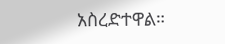አስረድተዋል።